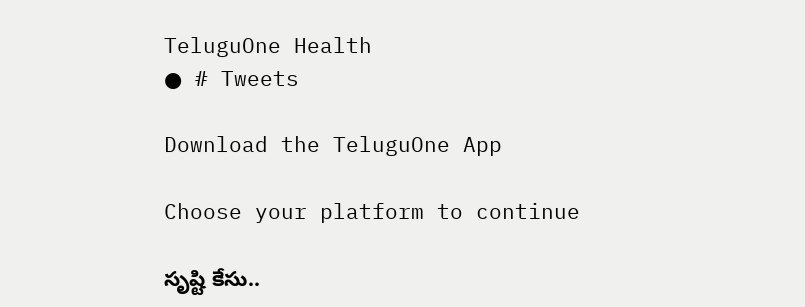TeluguOne Health
● # Tweets

Download the TeluguOne App

Choose your platform to continue

సృష్టి కేసు..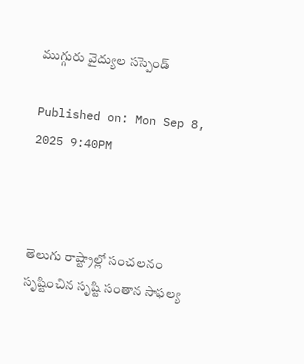ముగ్గురు వైద్యుల సస్పెండ్

Published on: Mon Sep 8, 2025 9:40PM



తెలుగు రాష్ట్రాల్లో సంచలనం సృష్టించిన సృష్టి సంతాన సాఫల్య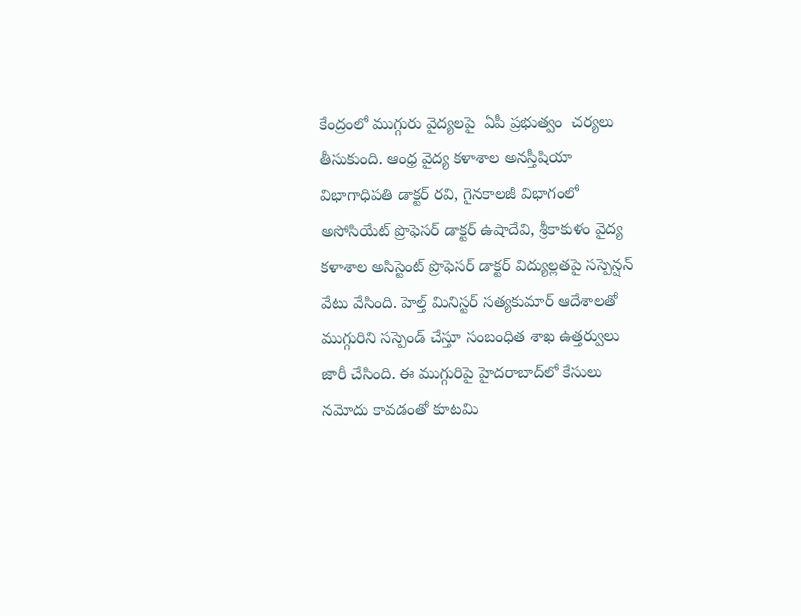కేంద్రంలో ముగ్గురు వైద్యలపై  ఏపీ ప్రభుత్వం  చర్యలు తీసుకుంది. ఆంధ్ర వైద్య కళాశాల అనస్తీషియా విభాగాధిపతి డాక్టర్‌ రవి, గైనకాలజీ విభాగంలో అసోసియేట్‌ ప్రొఫెసర్‌ డాక్టర్‌ ఉషాదేవి, శ్రీకాకుళం వైద్య కళాశాల అసిస్టెంట్‌ ప్రొఫెసర్‌ డాక్టర్‌ విద్యుల్లతపై సస్పెన్షన్‌ వేటు వేసింది. హెల్త్ మినిస్టర్ సత్యకుమార్‌ ఆదేశాలతో ముగ్గురిని సస్పెండ్‌ చేస్తూ సంబంధిత శాఖ ఉత్తర్వులు జారీ చేసింది. ఈ ముగ్గురిపై హైదరాబాద్‌లో కేసులు నమోదు కావడంతో కూటమి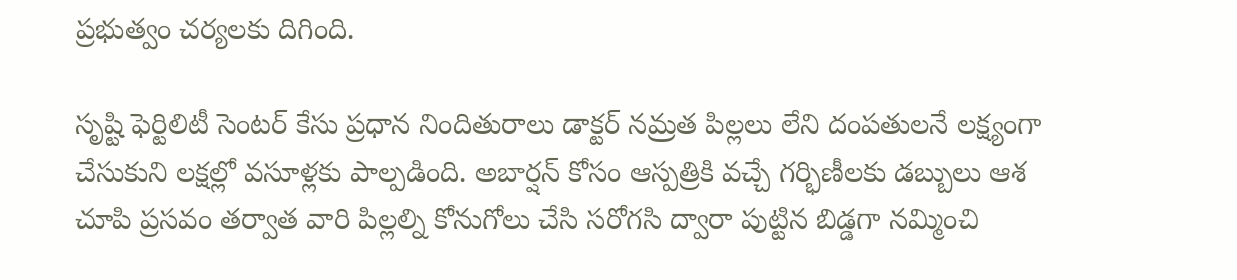ప్రభుత్వం చర్యలకు దిగింది.

సృష్టి ఫెర్టిలిటీ సెంటర్ కేసు ప్రధాన నిందితురాలు డాక్టర్ నమ్రత పిల్లలు లేని దంపతులనే లక్ష్యంగా చేసుకుని లక్షల్లో వసూళ్లకు పాల్పడింది. అబార్షన్‌ కోసం ఆస్పత్రికి వచ్చే గర్భిణీలకు డబ్బులు ఆశ చూపి ప్రసవం తర్వాత వారి పిల్లల్ని కోనుగోలు చేసి సరోగసి ద్వారా పుట్టిన బిడ్డగా నమ్మించి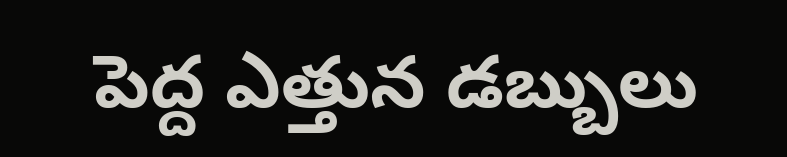పెద్ద ఎత్తున డబ్బులు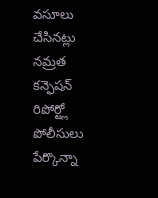వసూలు చేసినట్లు నమ్రత కన్ఫెషన్ రిపోర్ట్లో పోలీసులు పేర్కొన్నా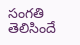సంగతి తెలిసిందే